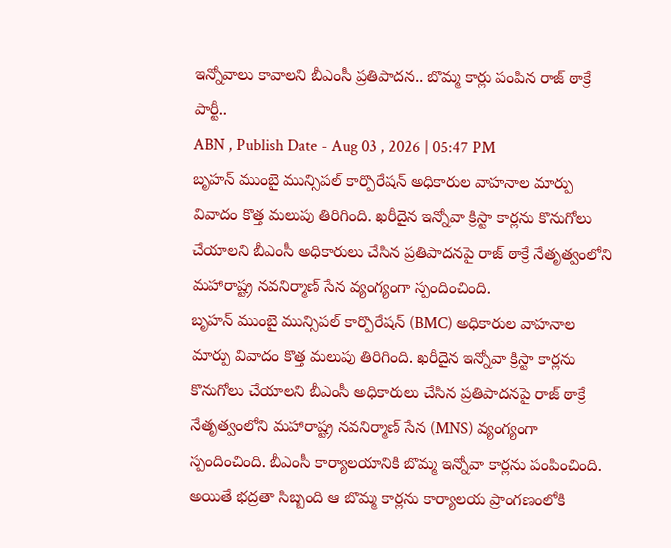ఇన్నోవాలు కావాలని బీఎంసీ ప్రతిపాదన.. బొమ్మ కార్లు పంపిన రాజ్ ఠాక్రే పార్టీ..
ABN , Publish Date - Aug 03 , 2026 | 05:47 PM
బృహన్ ముంబై మున్సిపల్ కార్పొరేషన్ అధికారుల వాహనాల మార్పు వివాదం కొత్త మలుపు తిరిగింది. ఖరీదైన ఇన్నోవా క్రిస్టా కార్లను కొనుగోలు చేయాలని బీఎంసీ అధికారులు చేసిన ప్రతిపాదనపై రాజ్ ఠాక్రే నేతృత్వంలోని మహారాష్ట్ర నవనిర్మాణ్ సేన వ్యంగ్యంగా స్పందించింది.
బృహన్ ముంబై మున్సిపల్ కార్పొరేషన్ (BMC) అధికారుల వాహనాల మార్పు వివాదం కొత్త మలుపు తిరిగింది. ఖరీదైన ఇన్నోవా క్రిస్టా కార్లను కొనుగోలు చేయాలని బీఎంసీ అధికారులు చేసిన ప్రతిపాదనపై రాజ్ ఠాక్రే నేతృత్వంలోని మహారాష్ట్ర నవనిర్మాణ్ సేన (MNS) వ్యంగ్యంగా స్పందించింది. బీఎంసీ కార్యాలయానికి బొమ్మ ఇన్నోవా కార్లను పంపించింది. అయితే భద్రతా సిబ్బంది ఆ బొమ్మ కార్లను కార్యాలయ ప్రాంగణంలోకి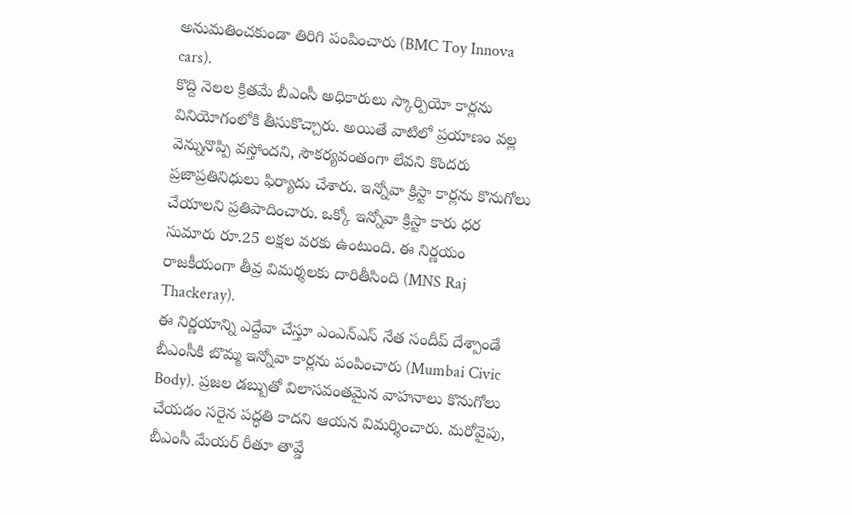అనుమతించకుండా తిరిగి పంపించారు (BMC Toy Innova cars).
కొద్ది నెలల క్రితమే బీఎంసీ అధికారులు స్కార్పియో కార్లను వినియోగంలోకి తీసుకొచ్చారు. అయితే వాటిలో ప్రయాణం వల్ల వెన్నునొప్పి వస్తోందని, సౌకర్యవంతంగా లేవని కొందరు ప్రజాప్రతినిధులు ఫిర్యాదు చేశారు. ఇన్నోవా క్రిస్టా కార్లను కొనుగోలు చేయాలని ప్రతిపాదించారు. ఒక్కో ఇన్నోవా క్రిస్టా కారు ధర సుమారు రూ.25 లక్షల వరకు ఉంటుంది. ఈ నిర్ణయం రాజకీయంగా తీవ్ర విమర్శలకు దారితీసింది (MNS Raj Thackeray).
ఈ నిర్ణయాన్ని ఎద్దేవా చేస్తూ ఎంఎన్ఎస్ నేత సందీప్ దేశ్పాండే బీఎంసీకి బొమ్మ ఇన్నోవా కార్లను పంపించారు (Mumbai Civic Body). ప్రజల డబ్బుతో విలాసవంతమైన వాహనాలు కొనుగోలు చేయడం సరైన పద్ధతి కాదని ఆయన విమర్శించారు. మరోవైపు, బీఎంసీ మేయర్ రీతూ తావ్డే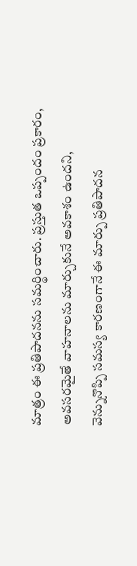మాత్రం ఈ ప్రతిపాదనను సమర్థించారు. ప్రస్తుత ఒప్పందం ప్రకారం, అవసరమైతే వాహనాలను మార్చుకునే అవకాశం ఉందని, వెన్నునొప్పి సమస్య కారణంగానే ఈ మార్పు ప్రతిపాదన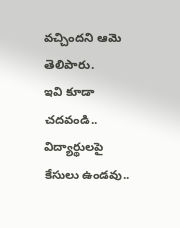వచ్చిందని ఆమె తెలిపారు.
ఇవి కూడా చదవండి..
విద్యార్థులపై కేసులు ఉండవు..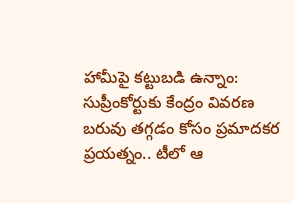హామీపై కట్టుబడి ఉన్నాం: సుప్రీంకోర్టుకు కేంద్రం వివరణ
బరువు తగ్గడం కోసం ప్రమాదకర ప్రయత్నం.. టీలో ఆ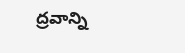ద్రవాన్ని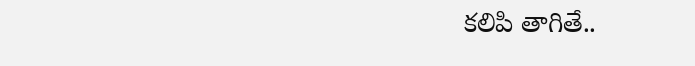కలిపి తాగితే..